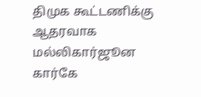திமுக கூட்டணிக்கு ஆதரவாக மல்லிகார்ஜூன கார்கே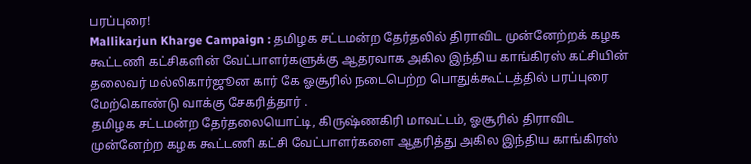பரப்புரை!
Mallikarjun Kharge Campaign : தமிழக சட்டமன்ற தேர்தலில் திராவிட முன்னேற்றக் கழக கூட்டணி கட்சிகளின் வேட்பாளர்களுக்கு ஆதரவாக அகில இந்திய காங்கிரஸ் கட்சியின் தலைவர் மல்லிகார்ஜூன கார் கே ஓசூரில் நடைபெற்ற பொதுக்கூட்டத்தில் பரப்புரை மேற்கொண்டு வாக்கு சேகரித்தார் .
தமிழக சட்டமன்ற தேர்தலையொட்டி, கிருஷ்ணகிரி மாவட்டம், ஓசூரில் திராவிட முன்னேற்ற கழக கூட்டணி கட்சி வேட்பாளர்களை ஆதரித்து அகில இந்திய காங்கிரஸ்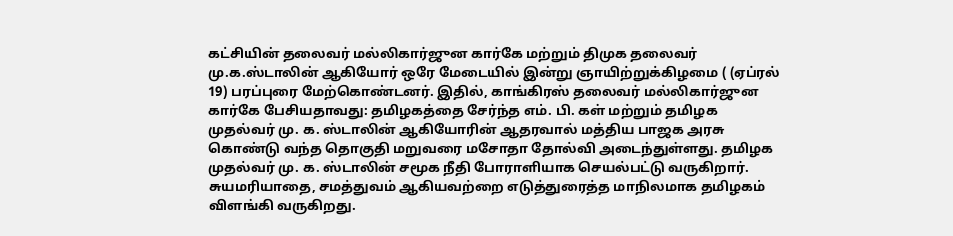கட்சியின் தலைவர் மல்லிகார்ஜுன கார்கே மற்றும் திமுக தலைவர் மு.க.ஸ்டாலின் ஆகியோர் ஒரே மேடையில் இன்று ஞாயிற்றுக்கிழமை ( (ஏப்ரல் 19) பரப்புரை மேற்கொண்டனர். இதில், காங்கிரஸ் தலைவர் மல்லிகார்ஜுன கார்கே பேசியதாவது: தமிழகத்தை சேர்ந்த எம். பி. கள் மற்றும் தமிழக முதல்வர் மு. க. ஸ்டாலின் ஆகியோரின் ஆதரவால் மத்திய பாஜக அரசு கொண்டு வந்த தொகுதி மறுவரை மசோதா தோல்வி அடைந்துள்ளது. தமிழக முதல்வர் மு. க. ஸ்டாலின் சமூக நீதி போராளியாக செயல்பட்டு வருகிறார். சுயமரியாதை, சமத்துவம் ஆகியவற்றை எடுத்துரைத்த மாநிலமாக தமிழகம் விளங்கி வருகிறது.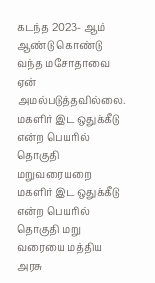கடந்த 2023- ஆம் ஆண்டு கொண்டு வந்த மசோதாவை ஏன் அமல்படுத்தவில்லை.
மகளிர் இட ஒதுக்கீடு என்ற பெயரில் தொகுதி மறுவரையறை
மகளிர் இட ஒதுக்கீடு என்ற பெயரில் தொகுதி மறு வரையை மத்திய அரசு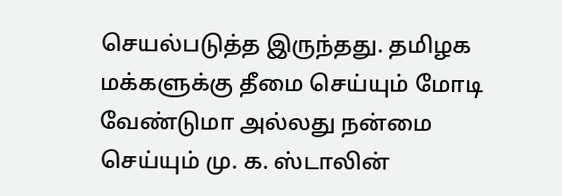செயல்படுத்த இருந்தது. தமிழக மக்களுக்கு தீமை செய்யும் மோடி வேண்டுமா அல்லது நன்மை செய்யும் மு. க. ஸ்டாலின்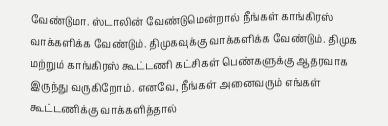வேண்டுமா. ஸ்டாலின் வேண்டுமென்றால் நீங்கள் காங்கிரஸ் வாக்களிக்க வேண்டும். திமுகவுக்கு வாக்களிக்க வேண்டும். திமுக மற்றும் காங்கிரஸ் கூட்டணி கட்சிகள் பெண்களுக்கு ஆதரவாக இருந்து வருகிறோம். எனவே, நீங்கள் அனைவரும் எங்கள் கூட்டணிக்கு வாக்களித்தால்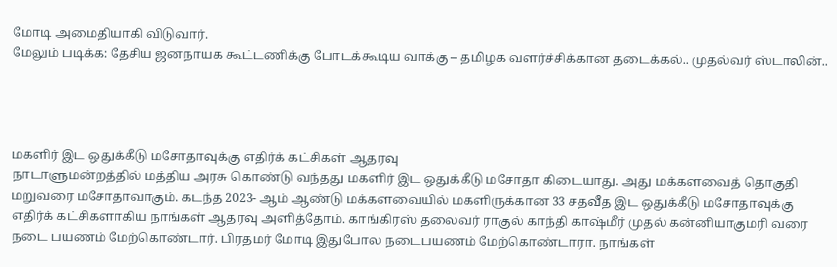மோடி அமைதியாகி விடுவார்.
மேலும் படிக்க: தேசிய ஜனநாயக கூட்டணிக்கு போடக்கூடிய வாக்கு – தமிழக வளர்ச்சிக்கான தடைக்கல்.. முதல்வர் ஸ்டாலின்..




மகளிர் இட ஒதுக்கீடு மசோதாவுக்கு எதிர்க் கட்சிகள் ஆதரவு
நாடாளுமன்றத்தில் மத்திய அரசு கொண்டு வந்தது மகளிர் இட ஒதுக்கீடு மசோதா கிடையாது. அது மக்களவைத் தொகுதி மறுவரை மசோதாவாகும். கடந்த 2023- ஆம் ஆண்டு மக்களவையில் மகளிருக்கான 33 சதவீத இட ஒதுக்கீடு மசோதாவுக்கு எதிர்க் கட்சிகளாகிய நாங்கள் ஆதரவு அளித்தோம். காங்கிரஸ் தலைவர் ராகுல் காந்தி காஷ்மீர் முதல் கன்னியாகுமரி வரை நடை பயணம் மேற்கொண்டார். பிரதமர் மோடி இதுபோல நடைபயணம் மேற்கொண்டாரா. நாங்கள்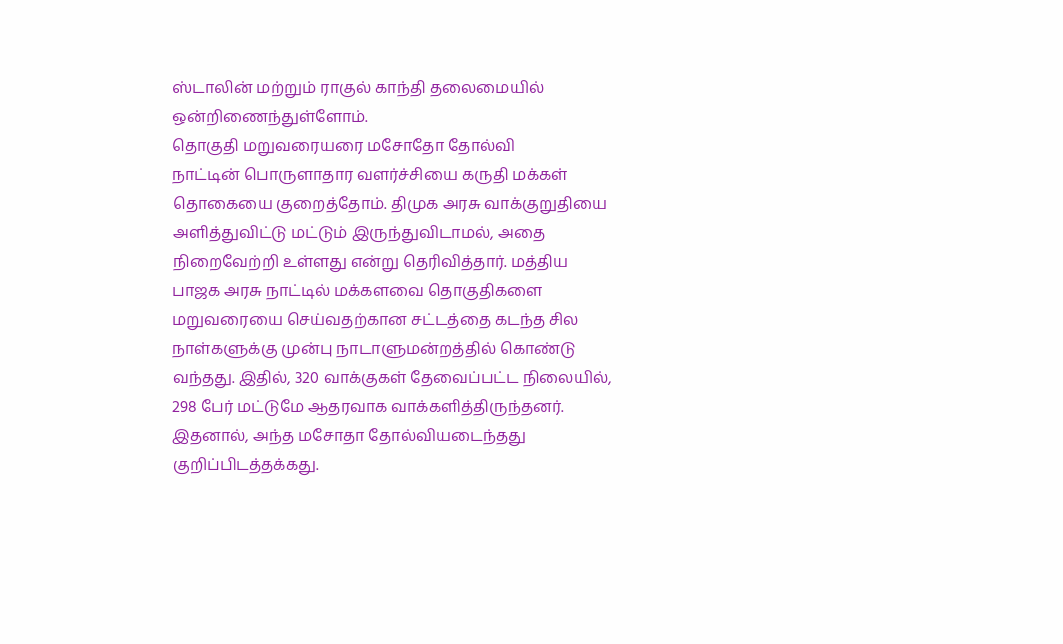ஸ்டாலின் மற்றும் ராகுல் காந்தி தலைமையில் ஒன்றிணைந்துள்ளோம்.
தொகுதி மறுவரையரை மசோதோ தோல்வி
நாட்டின் பொருளாதார வளர்ச்சியை கருதி மக்கள் தொகையை குறைத்தோம். திமுக அரசு வாக்குறுதியை அளித்துவிட்டு மட்டும் இருந்துவிடாமல், அதை நிறைவேற்றி உள்ளது என்று தெரிவித்தார். மத்திய பாஜக அரசு நாட்டில் மக்களவை தொகுதிகளை மறுவரையை செய்வதற்கான சட்டத்தை கடந்த சில நாள்களுக்கு முன்பு நாடாளுமன்றத்தில் கொண்டு வந்தது. இதில், 320 வாக்குகள் தேவைப்பட்ட நிலையில், 298 பேர் மட்டுமே ஆதரவாக வாக்களித்திருந்தனர். இதனால், அந்த மசோதா தோல்வியடைந்தது குறிப்பிடத்தக்கது.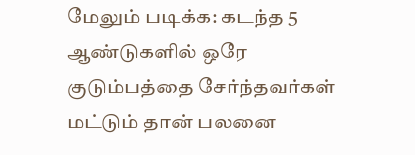மேலும் படிக்க: கடந்த 5 ஆண்டுகளில் ஒரே குடும்பத்தை சேர்ந்தவர்கள் மட்டும் தான் பலனை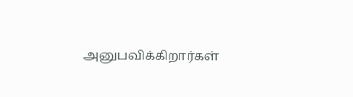அனுபவிக்கிறார்கள்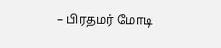– பிரதமர் மோடி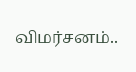விமர்சனம்..